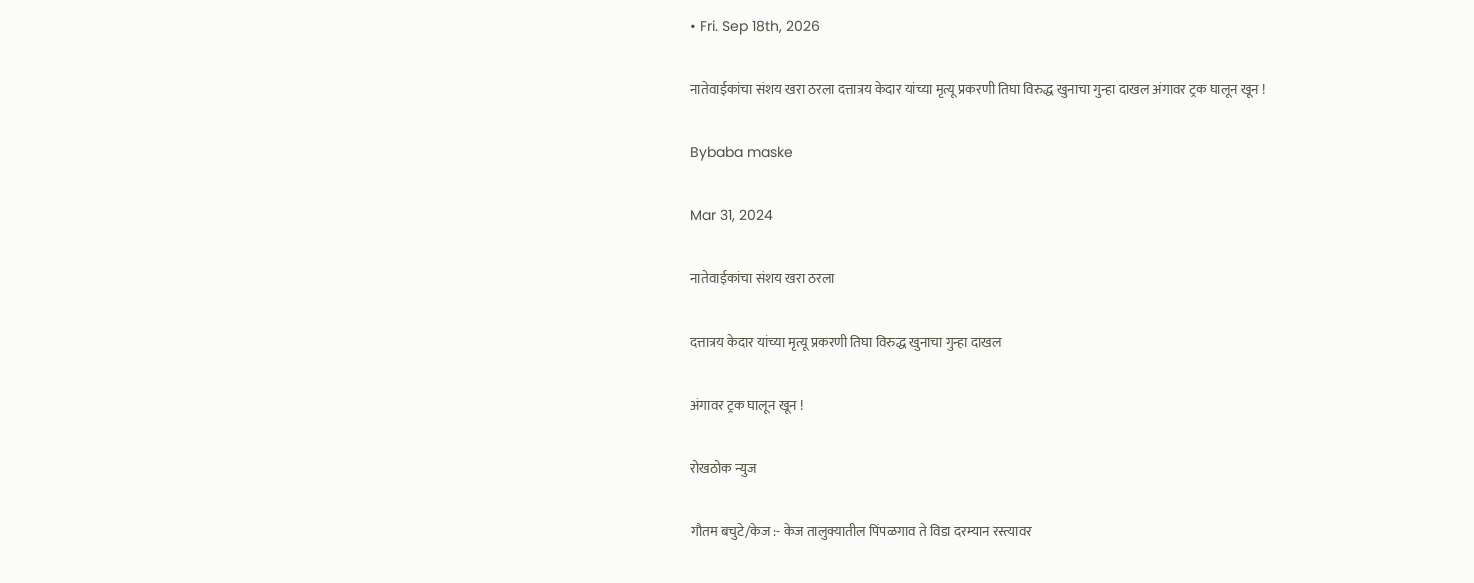• Fri. Sep 18th, 2026

नातेवाईकांचा संशय खरा ठरला दत्तात्रय केदार यांच्या मृत्यू प्रकरणी तिघा विरुद्ध खुनाचा गुन्हा दाखल अंगावर ट्रक घालून खून !

Bybaba maske

Mar 31, 2024

नातेवाईकांचा संशय खरा ठरला

दत्तात्रय केदार यांच्या मृत्यू प्रकरणी तिघा विरुद्ध खुनाचा गुन्हा दाखल

अंगावर ट्रक घालून खून !

रोखठोक न्युज

गौतम बचुटे/केज :- केज तालुक्यातील पिंपळगाव ते विडा दरम्यान रस्त्यावर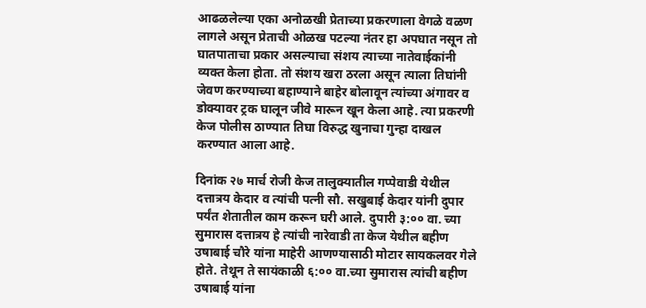आढळलेल्या एका अनोळखी प्रेताच्या प्रकरणाला वेगळे वळण लागले असून प्रेताची ओळख पटल्या नंतर हा अपघात नसून तो घातपाताचा प्रकार असल्याचा संशय त्याच्या नातेवाईकांनी व्यक्त केला होता. तो संशय खरा ठरला असून त्याला तिघांनी जेवण करण्याच्या बहाण्याने बाहेर बोलावून त्यांच्या अंगावर व डोक्यावर ट्रक घालून जीवे मारून खून केला आहे. त्या प्रकरणी केज पोलीस ठाण्यात तिघा विरुद्ध खुनाचा गुन्हा दाखल करण्यात आला आहे.

दिनांक २७ मार्च रोजी केज तालुक्यातील गप्पेवाडी येथील दत्तात्रय केदार व त्यांची पत्नी सौ. सखुबाई केदार यांनी दुपार पर्यंत शेतातील काम करून घरी आले. दुपारी ३:०० वा. च्या सुमारास दत्तात्रय हे त्यांची नारेवाडी ता केज येथील बहीण उषाबाई चौरे यांना माहेरी आणण्यासाठी मोटार सायकलवर गेले होते. तेथून ते सायंकाळी ६:०० वा.च्या सुमारास त्यांची बहीण उषाबाई यांना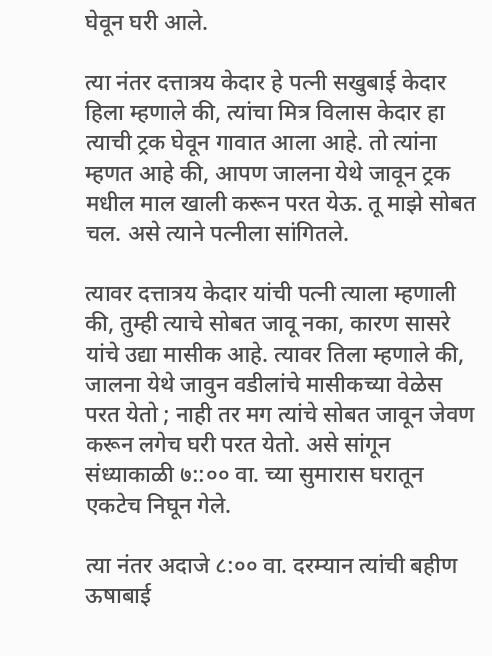घेवून घरी आले.

त्या नंतर दत्तात्रय केदार हे पत्नी सखुबाई केदार हिला म्हणाले की, त्यांचा मित्र विलास केदार हा त्याची ट्रक घेवून गावात आला आहे. तो त्यांना म्हणत आहे की, आपण जालना येथे जावून ट्रक मधील माल खाली करून परत येऊ. तू माझे सोबत चल. असे त्याने पत्नीला सांगितले.

त्यावर दत्तात्रय केदार यांची पत्नी त्याला म्हणाली की, तुम्ही त्याचे सोबत जावू नका, कारण सासरे यांचे उद्या मासीक आहे. त्यावर तिला म्हणाले की, जालना येथे जावुन वडीलांचे मासीकच्या वेळेस परत येतो ; नाही तर मग त्यांचे सोबत जावून जेवण करून लगेच घरी परत येतो. असे सांगून संध्याकाळी ७::०० वा. च्या सुमारास घरातून एकटेच निघून गेले.

त्या नंतर अदाजे ८:०० वा. दरम्यान त्यांची बहीण ऊषाबाई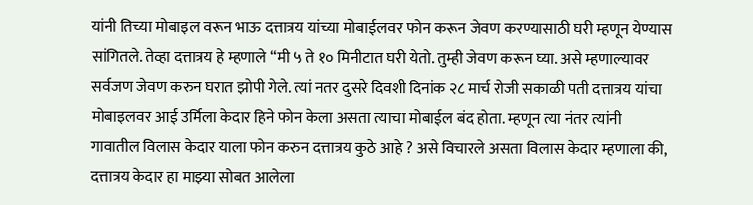यांनी तिच्या मोबाइल वरून भाऊ दत्तात्रय यांच्या मोबाईलवर फोन करून जेवण करण्यासाठी घरी म्हणून येण्यास सांगितले. तेव्हा दत्तात्रय हे म्हणाले “मी ५ ते १० मिनीटात घरी येतो. तुम्ही जेवण करून घ्या. असे म्हणाल्यावर सर्वजण जेवण करुन घरात झोपी गेले. त्यां नतर दुसरे दिवशी दिनांक २८ मार्च रोजी सकाळी पती दत्तात्रय यांचा मोबाइलवर आई उर्मिला केदार हिने फोन केला असता त्याचा मोबाईल बंद होता. म्हणून त्या नंतर त्यांनी गावातील विलास केदार याला फोन करुन दत्तात्रय कुठे आहे ? असे विचारले असता विलास केदार म्हणाला की, दत्तात्रय केदार हा माझ्या सोबत आलेला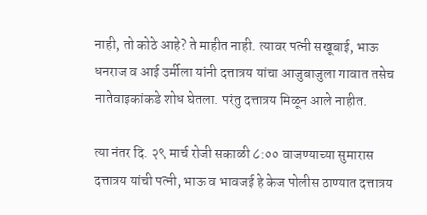नाही, तो कोठे आहे? ते माहीत नाही. त्यावर पत्नी सखूबाई, भाऊ धनराज व आई उर्मीला यांनी दत्तात्रय यांचा आजुबाजुला गावात तसेच नातेवाइकांकडे शोध घेतला. परंतु दत्तात्रय मिळून आले नाहीत.

त्या नंतर दि. २९ मार्च रोजी सकाळी ८:०० वाजण्याच्या सुमारास दत्तात्रय यांची पत्नी, भाऊ व भावजई हे केज पोलीस ठाण्यात दत्तात्रय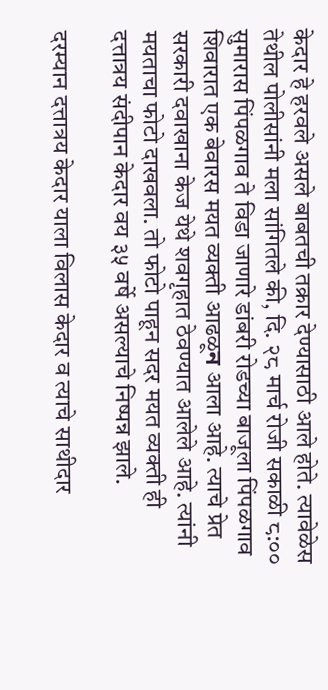केदार हे हरवले असले बाबतची तक्रार देण्यासाठी आले होते. त्यावेळेस तेथील पोलीसांनी मला सांगितले की, दि. २८ मार्च रोजी सकाळी ८:०० सुमारास पिंपळगाव ते विडा जाणारे डांबरी रोडच्या बाजूला पिंपळगाव शिवारात एक बेवारस मयत व्यक्ती आढळूন आला आहे. त्याचे प्रेत सरकारी दवाखाना केज येथे शवगृहात ठेवण्यात आलेले आहे. त्यांनी मयताचा फोटो दाखवला. तो फोटो पाहून सदर मयत व्यक्ती ही दत्तात्रय संदीपान केदार वय ३५ वर्षे असल्याचे निष्पन्न झाले.

दरम्यान दत्तात्रय केदार याला विलास केदार व त्याचे साथीदार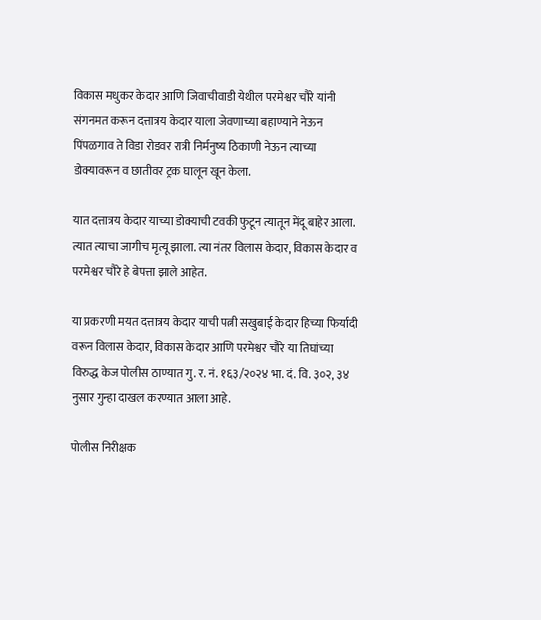विकास मधुकर केदार आणि जिवाचीवाडी येथील परमेश्वर चौरे यांनी संगनमत करून दत्तात्रय केदार याला जेवणाच्या बहाण्याने नेऊन पिंपळगाव ते विडा रोडवर रात्री निर्मनुष्य ठिकाणी नेऊन त्याच्या डोक्यावरून व छातीवर ट्रक घालून खून केला.

यात दत्तात्रय केदार याच्या डोक्याची टवकी फुटून त्यातून मेंदू बाहेर आला. त्यात त्याचा जागीच मृत्यू झाला. त्या नंतर विलास केदार, विकास केदार व परमेश्वर चौरे हे बेपत्ता झाले आहेत.

या प्रकरणी मयत दत्तात्रय केदार याची पत्नी सखुबाई केदार हिच्या फिर्यादी वरून विलास केदार, विकास केदार आणि परमेश्वर चौरे या तिघांच्या विरुद्ध केज पोलीस ठाण्यात गु. र. नं. १६३/२०२४ भा. दं. वि. ३०२, ३४ नुसार गुन्हा दाखल करण्यात आला आहे.

पोलीस निरीक्षक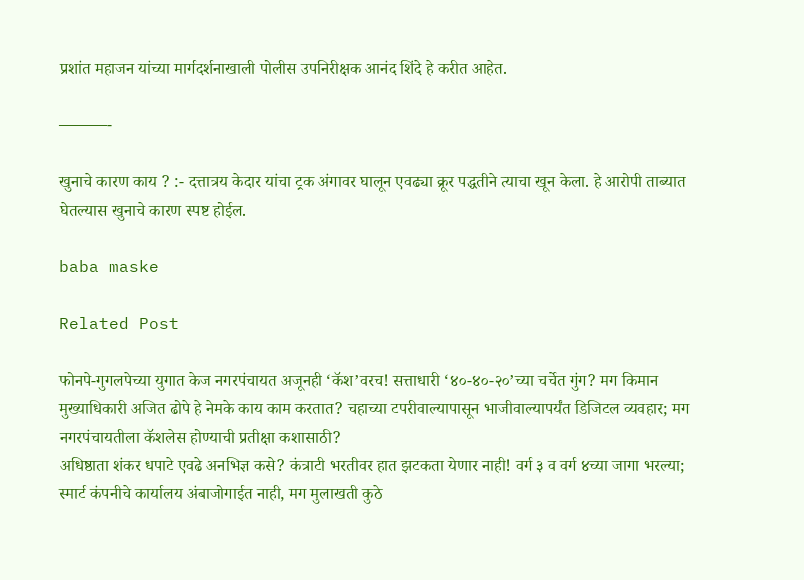प्रशांत महाजन यांच्या मार्गदर्शनाखाली पोलीस उपनिरीक्षक आनंद शिंदे हे करीत आहेत.

———-

खुनाचे कारण काय ? :- दत्तात्रय केदार यांचा ट्रक अंगावर घालून एवढ्या क्रूर पद्धतीने त्याचा खून केला. हे आरोपी ताब्यात घेतल्यास खुनाचे कारण स्पष्ट होईल.

baba maske

Related Post

फोनपे-गुगलपेच्या युगात केज नगरपंचायत अजूनही ‘कॅश’वरच! सत्ताधारी ‘४०-४०-२०’च्या चर्चेत गुंग? मग किमान मुख्याधिकारी अजित ढोपे हे नेमके काय काम करतात? चहाच्या टपरीवाल्यापासून भाजीवाल्यापर्यंत डिजिटल व्यवहार; मग नगरपंचायतीला कॅशलेस होण्याची प्रतीक्षा कशासाठी?
अधिष्ठाता शंकर धपाटे एवढे अनभिज्ञ कसे? कंत्राटी भरतीवर हात झटकता येणार नाही! वर्ग ३ व वर्ग ४च्या जागा भरल्या; स्मार्ट कंपनीचे कार्यालय अंबाजोगाईत नाही, मग मुलाखती कुठे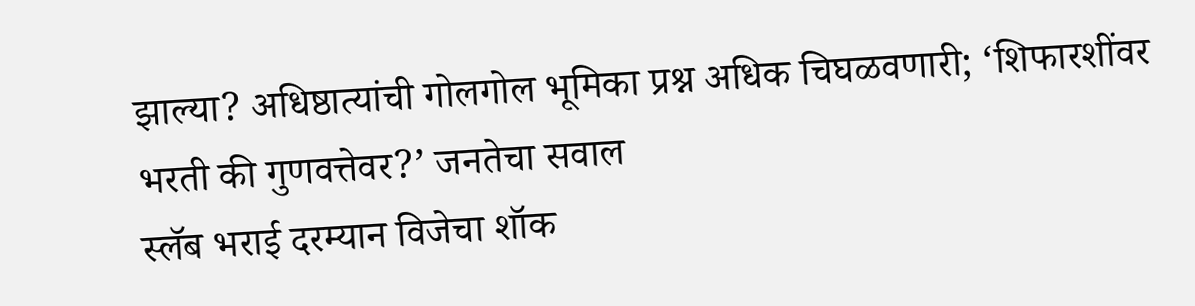झाल्या? अधिष्ठात्यांची गोलगोल भूमिका प्रश्न अधिक चिघळवणारी; ‘शिफारशींवर भरती की गुणवत्तेवर?’ जनतेचा सवाल
स्लॅब भराई दरम्यान विजेचा शॉक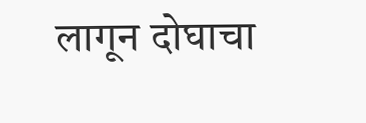लागून दोघाचा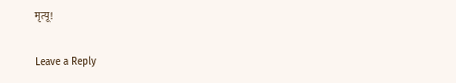मृत्यू!

Leave a Reply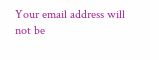Your email address will not be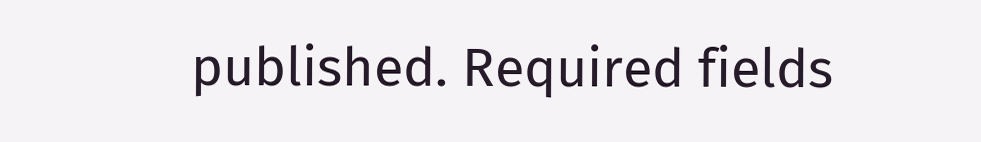published. Required fields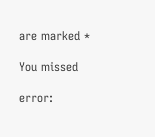are marked *

You missed

error: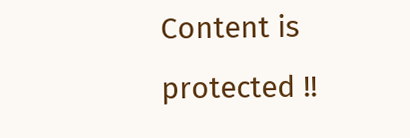Content is protected !!